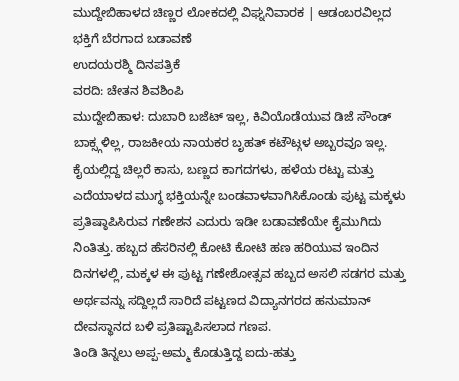ಮುದ್ದೇಬಿಹಾಳದ ಚಿಣ್ಣರ ಲೋಕದಲ್ಲಿ ವಿಘ್ನನಿವಾರಕ | ಆಡಂಬರವಿಲ್ಲದ ಭಕ್ತಿಗೆ ಬೆರಗಾದ ಬಡಾವಣೆ
ಉದಯರಶ್ಮಿ ದಿನಪತ್ರಿಕೆ
ವರದಿ: ಚೇತನ ಶಿವಶಿಂಪಿ
ಮುದ್ದೇಬಿಹಾಳ: ದುಬಾರಿ ಬಜೆಟ್ ಇಲ್ಲ, ಕಿವಿಯೊಡೆಯುವ ಡಿಜೆ ಸೌಂಡ್ ಬಾಕ್ಸ್ಗಳಿಲ್ಲ, ರಾಜಕೀಯ ನಾಯಕರ ಬೃಹತ್ ಕಟೌಟ್ಗಳ ಅಬ್ಬರವೂ ಇಲ್ಲ. ಕೈಯಲ್ಲಿದ್ದ ಚಿಲ್ಲರೆ ಕಾಸು, ಬಣ್ಣದ ಕಾಗದಗಳು, ಹಳೆಯ ರಟ್ಟು ಮತ್ತು ಎದೆಯಾಳದ ಮುಗ್ಧ ಭಕ್ತಿಯನ್ನೇ ಬಂಡವಾಳವಾಗಿಸಿಕೊಂಡು ಪುಟ್ಟ ಮಕ್ಕಳು ಪ್ರತಿಷ್ಠಾಪಿಸಿರುವ ಗಣೇಶನ ಎದುರು ಇಡೀ ಬಡಾವಣೆಯೇ ಕೈಮುಗಿದು ನಿಂತಿತ್ತು. ಹಬ್ಬದ ಹೆಸರಿನಲ್ಲಿ ಕೋಟಿ ಕೋಟಿ ಹಣ ಹರಿಯುವ ಇಂದಿನ ದಿನಗಳಲ್ಲಿ, ಮಕ್ಕಳ ಈ ಪುಟ್ಟ ಗಣೇಶೋತ್ಸವ ಹಬ್ಬದ ಅಸಲಿ ಸಡಗರ ಮತ್ತು ಅರ್ಥವನ್ನು ಸದ್ದಿಲ್ಲದೆ ಸಾರಿದೆ ಪಟ್ಟಣದ ವಿದ್ಯಾನಗರದ ಹನುಮಾನ್ ದೇವಸ್ಥಾನದ ಬಳಿ ಪ್ರತಿಷ್ಟಾಪಿಸಲಾದ ಗಣಪ.
ತಿಂಡಿ ತಿನ್ನಲು ಅಪ್ಪ-ಅಮ್ಮ ಕೊಡುತ್ತಿದ್ದ ಐದು-ಹತ್ತು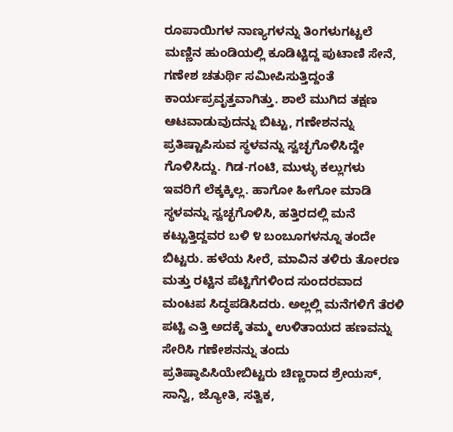ರೂಪಾಯಿಗಳ ನಾಣ್ಯಗಳನ್ನು ತಿಂಗಳುಗಟ್ಟಲೆ ಮಣ್ಣಿನ ಹುಂಡಿಯಲ್ಲಿ ಕೂಡಿಟ್ಟಿದ್ದ ಪುಟಾಣಿ ಸೇನೆ, ಗಣೇಶ ಚತುರ್ಥಿ ಸಮೀಪಿಸುತ್ತಿದ್ದಂತೆ ಕಾರ್ಯಪ್ರವೃತ್ತವಾಗಿತ್ತು. ಶಾಲೆ ಮುಗಿದ ತಕ್ಷಣ ಆಟವಾಡುವುದನ್ನು ಬಿಟ್ಟು, ಗಣೇಶನನ್ನು ಪ್ರತಿಷ್ಟಾಪಿಸುವ ಸ್ಥಳವನ್ನು ಸ್ವಚ್ಛಗೊಳಿಸಿದ್ದೇ ಗೊಳಿಸಿದ್ದು. ಗಿಡ-ಗಂಟಿ, ಮುಳ್ಳು ಕಲ್ಲುಗಳು ಇವರಿಗೆ ಲೆಕ್ಕಕ್ಕಿಲ್ಲ. ಹಾಗೋ ಹೀಗೋ ಮಾಡಿ ಸ್ಥಳವನ್ನು ಸ್ವಚ್ಛಗೊಳಿಸಿ, ಹತ್ತಿರದಲ್ಲಿ ಮನೆ ಕಟ್ಟುತ್ತಿದ್ದವರ ಬಳಿ ೪ ಬಂಬೂಗಳನ್ನೂ ತಂದೇ ಬಿಟ್ಟರು. ಹಳೆಯ ಸೀರೆ, ಮಾವಿನ ತಳಿರು ತೋರಣ ಮತ್ತು ರಟ್ಟಿನ ಪೆಟ್ಟಿಗೆಗಳಿಂದ ಸುಂದರವಾದ ಮಂಟಪ ಸಿದ್ಧಪಡಿಸಿದರು. ಅಲ್ಲಲ್ಲಿ ಮನೆಗಳಿಗೆ ತೆರಳಿ ಪಟ್ಟಿ ಎತ್ತಿ ಅದಕ್ಕೆ ತಮ್ಮ ಉಳಿತಾಯದ ಹಣವನ್ನು ಸೇರಿಸಿ ಗಣೇಶನನ್ನು ತಂದು ಪ್ರತಿಷ್ಠಾಪಿಸಿಯೇಬಿಟ್ಟರು ಚಿಣ್ಣರಾದ ಶ್ರೇಯಸ್, ಸಾನ್ವಿ, ಜ್ಯೋತಿ, ಸತ್ವಿಕ,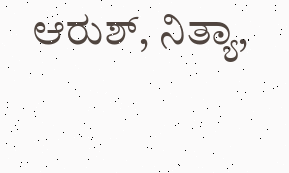ಆರುಶ್, ನಿತ್ಯಾ,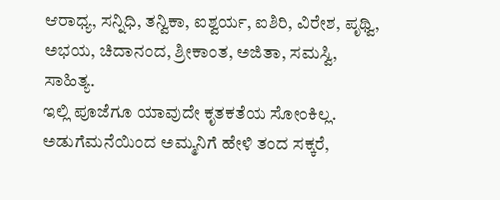ಆರಾಧ್ಯ, ಸನ್ನಿಧಿ, ತನ್ವಿಕಾ, ಐಶ್ವರ್ಯ, ಐಶಿರಿ, ವಿರೇಶ, ಪೃಥ್ವಿ, ಅಭಯ, ಚಿದಾನಂದ, ಶ್ರೀಕಾಂತ, ಅಜಿತಾ, ಸಮಸ್ವಿ, ಸಾಹಿತ್ಯ.
ಇಲ್ಲಿ ಪೂಜೆಗೂ ಯಾವುದೇ ಕೃತಕತೆಯ ಸೋಂಕಿಲ್ಲ. ಅಡುಗೆಮನೆಯಿಂದ ಅಮ್ಮನಿಗೆ ಹೇಳಿ ತಂದ ಸಕ್ಕರೆ,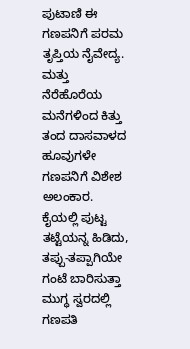ಪುಟಾಣಿ ಈ ಗಣಪನಿಗೆ ಪರಮ ತೃಪ್ತಿಯ ನೈವೇದ್ಯ. ಮತ್ತು ನೆರೆಹೊರೆಯ ಮನೆಗಳಿಂದ ಕಿತ್ತು ತಂದ ದಾಸವಾಳದ ಹೂವುಗಳೇ ಗಣಪನಿಗೆ ವಿಶೇಶ ಅಲಂಕಾರ. ಕೈಯಲ್ಲಿ ಪುಟ್ಟ ತಟ್ಟೆಯನ್ನ ಹಿಡಿದು, ತಪ್ಪು-ತಪ್ಪಾಗಿಯೇ ಗಂಟೆ ಬಾರಿಸುತ್ತಾ ಮುಗ್ಧ ಸ್ವರದಲ್ಲಿ ಗಣಪತಿ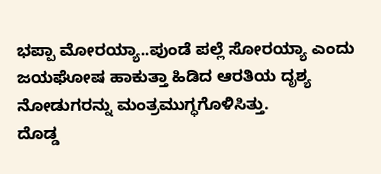ಭಪ್ಪಾ ಮೋರಯ್ಯಾ..ಪುಂಡೆ ಪಲ್ಲೆ ಸೋರಯ್ಯಾ ಎಂದು ಜಯಘೋಷ ಹಾಕುತ್ತಾ ಹಿಡಿದ ಆರತಿಯ ದೃಶ್ಯ ನೋಡುಗರನ್ನು ಮಂತ್ರಮುಗ್ಧಗೊಳಿಸಿತ್ತು.
ದೊಡ್ಡ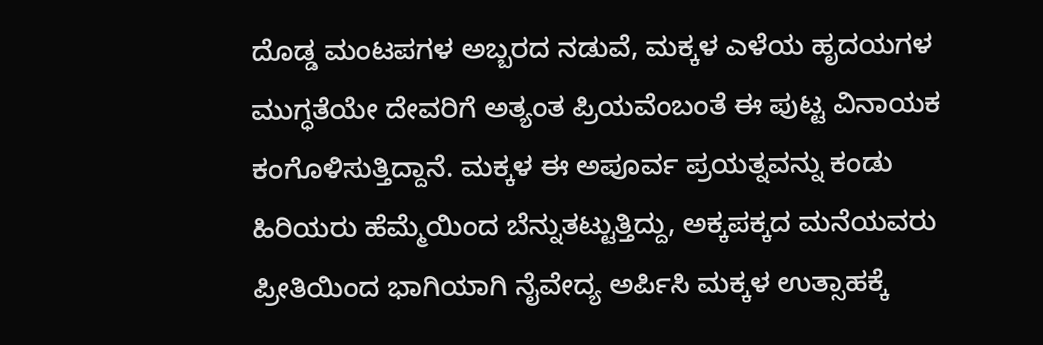ದೊಡ್ಡ ಮಂಟಪಗಳ ಅಬ್ಬರದ ನಡುವೆ, ಮಕ್ಕಳ ಎಳೆಯ ಹೃದಯಗಳ ಮುಗ್ಧತೆಯೇ ದೇವರಿಗೆ ಅತ್ಯಂತ ಪ್ರಿಯವೆಂಬಂತೆ ಈ ಪುಟ್ಟ ವಿನಾಯಕ ಕಂಗೊಳಿಸುತ್ತಿದ್ದಾನೆ. ಮಕ್ಕಳ ಈ ಅಪೂರ್ವ ಪ್ರಯತ್ನವನ್ನು ಕಂಡು ಹಿರಿಯರು ಹೆಮ್ಮೆಯಿಂದ ಬೆನ್ನುತಟ್ಟುತ್ತಿದ್ದು, ಅಕ್ಕಪಕ್ಕದ ಮನೆಯವರು ಪ್ರೀತಿಯಿಂದ ಭಾಗಿಯಾಗಿ ನೈವೇದ್ಯ ಅರ್ಪಿಸಿ ಮಕ್ಕಳ ಉತ್ಸಾಹಕ್ಕೆ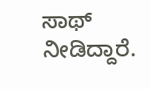ಸಾಥ್ ನೀಡಿದ್ದಾರೆ.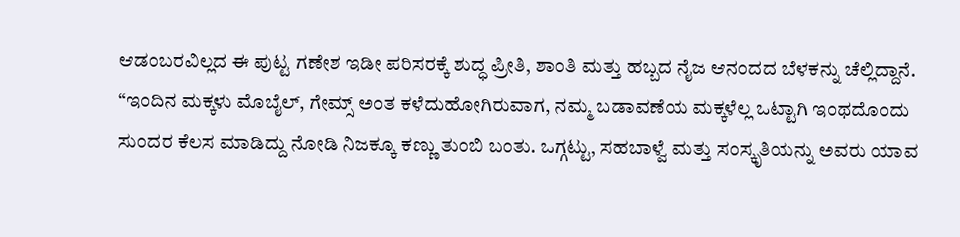ಆಡಂಬರವಿಲ್ಲದ ಈ ಪುಟ್ಟ ಗಣೇಶ ಇಡೀ ಪರಿಸರಕ್ಕೆ ಶುದ್ಧ ಪ್ರೀತಿ, ಶಾಂತಿ ಮತ್ತು ಹಬ್ಬದ ನೈಜ ಆನಂದದ ಬೆಳಕನ್ನು ಚೆಲ್ಲಿದ್ದಾನೆ.
“ಇಂದಿನ ಮಕ್ಕಳು ಮೊಬೈಲ್, ಗೇಮ್ಸ್ ಅಂತ ಕಳೆದುಹೋಗಿರುವಾಗ, ನಮ್ಮ ಬಡಾವಣೆಯ ಮಕ್ಕಳೆಲ್ಲ ಒಟ್ಟಾಗಿ ಇಂಥದೊಂದು ಸುಂದರ ಕೆಲಸ ಮಾಡಿದ್ದು ನೋಡಿ ನಿಜಕ್ಕೂ ಕಣ್ಣು ತುಂಬಿ ಬಂತು. ಒಗ್ಗಟ್ಟು, ಸಹಬಾಳ್ವೆ ಮತ್ತು ಸಂಸ್ಕೃತಿಯನ್ನು ಅವರು ಯಾವ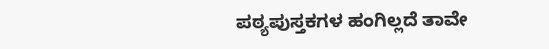ಪಠ್ಯಪುಸ್ತಕಗಳ ಹಂಗಿಲ್ಲದೆ ತಾವೇ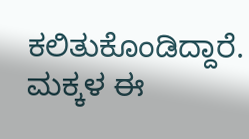ಕಲಿತುಕೊಂಡಿದ್ದಾರೆ. ಮಕ್ಕಳ ಈ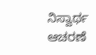ನಿಸ್ವಾರ್ಥ ಆಚರಣೆ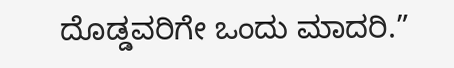ದೊಡ್ಡವರಿಗೇ ಒಂದು ಮಾದರಿ.”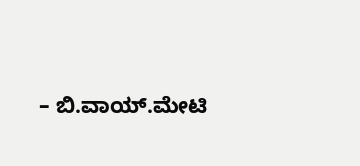– ಬಿ.ವಾಯ್.ಮೇಟಿ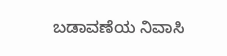ಬಡಾವಣೆಯ ನಿವಾಸಿ